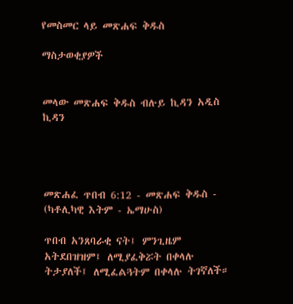የመስመር ላይ መጽሐፍ ቅዱስ

ማስታወቂያዎች


መላው መጽሐፍ ቅዱስ ብሉይ ኪዳን አዲስ ኪዳን




መጽሐፈ ጥበብ 6:12 - መጽሐፍ ቅዱስ - (ካቶሊካዊ እትም - ኤማሁስ)

ጥበብ አንጸባራቂ ናት፤ ምንጊዜም አትደበዝዝም፤ ለሚያፈቅሯት በቀላሉ ትታያለች፤ ለሚፈልጓትም በቀላሉ ትገኛለች።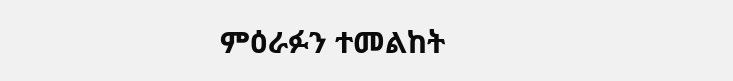ምዕራፉን ተመልከት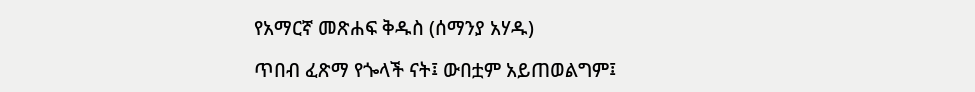የአማርኛ መጽሐፍ ቅዱስ (ሰማንያ አሃዱ)

ጥበብ ፈጽማ የጐላች ናት፤ ውበቷም አይጠወልግም፤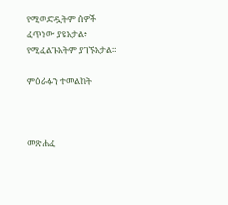የሚወድዷትም ሰዎች ፈጥነው ያዩአታል፥ የሚፈልጉአትም ያገኙአታል።

ምዕራፉን ተመልከት



መጽሐፈ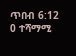ጥበብ 6:12
0 ተሻማሚ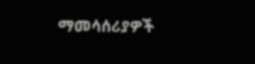ማመሳሰሪያዎች